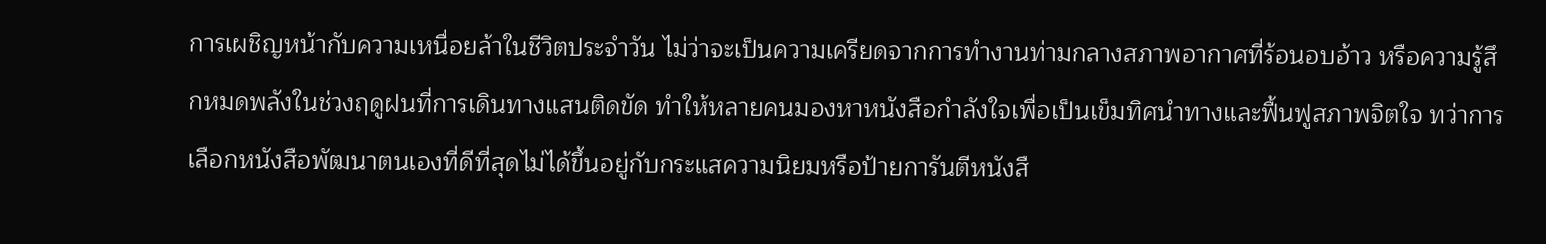การเผชิญหน้ากับความเหนื่อยล้าในชีวิตประจำวัน ไม่ว่าจะเป็นความเครียดจากการทำงานท่ามกลางสภาพอากาศที่ร้อนอบอ้าว หรือความรู้สึกหมดพลังในช่วงฤดูฝนที่การเดินทางแสนติดขัด ทำให้หลายคนมองหาหนังสือกำลังใจเพื่อเป็นเข็มทิศนำทางและฟื้นฟูสภาพจิตใจ ทว่าการเลือกหนังสือพัฒนาตนเองที่ดีที่สุดไม่ได้ขึ้นอยู่กับกระแสความนิยมหรือป้ายการันตีหนังสื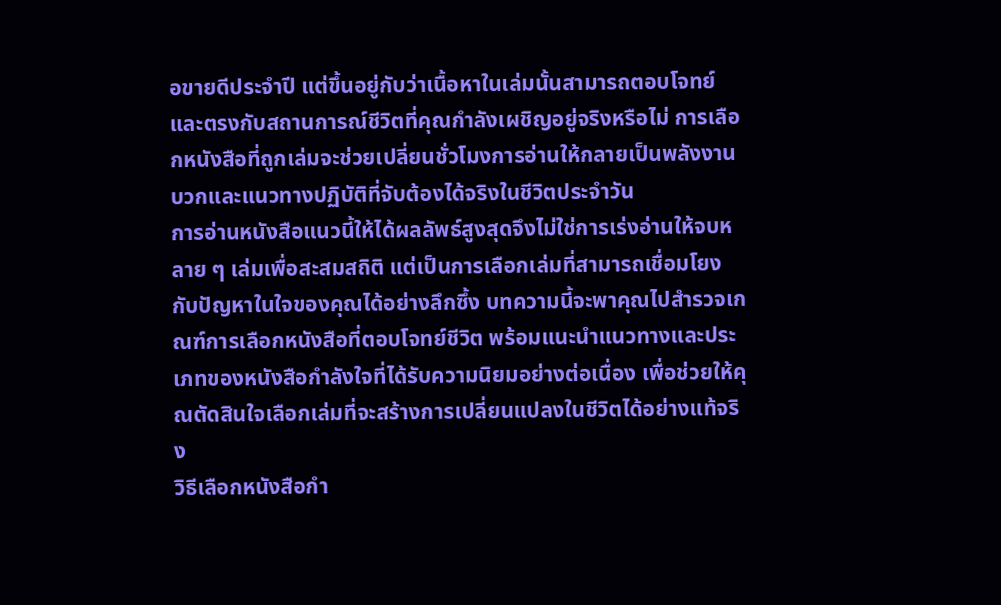อขายดีประจำปี แต่ขึ้นอยู่กับว่าเนื้อหาในเล่มนั้นสามารถตอบโจทย์และตรงกับสถานการณ์ชีวิตที่คุณกำลังเผชิญอยู่จริงหรือไม่ การเลือกหนังสือที่ถูกเล่มจะช่วยเปลี่ยนชั่วโมงการอ่านให้กลายเป็นพลังงานบวกและแนวทางปฏิบัติที่จับต้องได้จริงในชีวิตประจำวัน
การอ่านหนังสือแนวนี้ให้ได้ผลลัพธ์สูงสุดจึงไม่ใช่การเร่งอ่านให้จบหลาย ๆ เล่มเพื่อสะสมสถิติ แต่เป็นการเลือกเล่มที่สามารถเชื่อมโยงกับปัญหาในใจของคุณได้อย่างลึกซึ้ง บทความนี้จะพาคุณไปสำรวจเกณฑ์การเลือกหนังสือที่ตอบโจทย์ชีวิต พร้อมแนะนำแนวทางและประเภทของหนังสือกำลังใจที่ได้รับความนิยมอย่างต่อเนื่อง เพื่อช่วยให้คุณตัดสินใจเลือกเล่มที่จะสร้างการเปลี่ยนแปลงในชีวิตได้อย่างแท้จริง
วิธีเลือกหนังสือกำ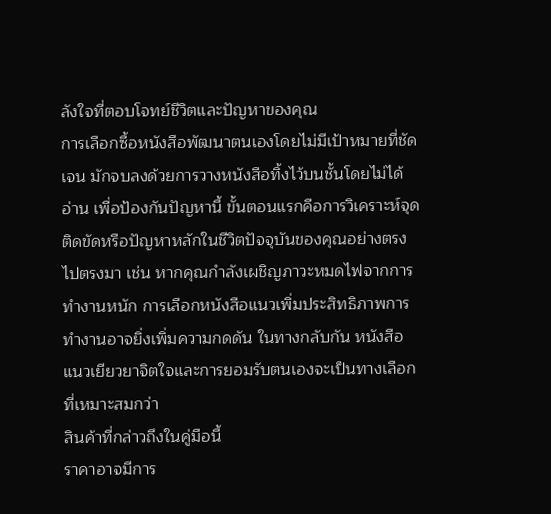ลังใจที่ตอบโจทย์ชีวิตและปัญหาของคุณ
การเลือกซื้อหนังสือพัฒนาตนเองโดยไม่มีเป้าหมายที่ชัดเจน มักจบลงด้วยการวางหนังสือทิ้งไว้บนชั้นโดยไม่ได้อ่าน เพื่อป้องกันปัญหานี้ ขั้นตอนแรกคือการวิเคราะห์จุดติดขัดหรือปัญหาหลักในชีวิตปัจจุบันของคุณอย่างตรงไปตรงมา เช่น หากคุณกำลังเผชิญภาวะหมดไฟจากการทำงานหนัก การเลือกหนังสือแนวเพิ่มประสิทธิภาพการทำงานอาจยิ่งเพิ่มความกดดัน ในทางกลับกัน หนังสือแนวเยียวยาจิตใจและการยอมรับตนเองจะเป็นทางเลือกที่เหมาะสมกว่า
สินค้าที่กล่าวถึงในคู่มือนี้
ราคาอาจมีการ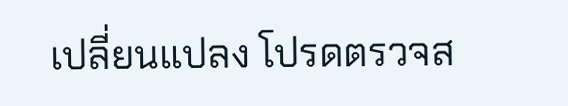เปลี่ยนแปลง โปรดตรวจส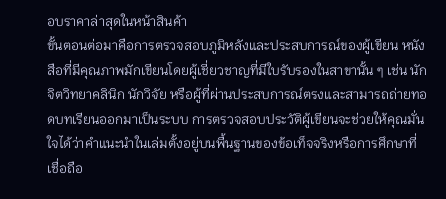อบราคาล่าสุดในหน้าสินค้า
ขั้นตอนต่อมาคือการตรวจสอบภูมิหลังและประสบการณ์ของผู้เขียน หนังสือที่มีคุณภาพมักเขียนโดยผู้เชี่ยวชาญที่มีใบรับรองในสาขานั้น ๆ เช่น นักจิตวิทยาคลินิก นักวิจัย หรือผู้ที่ผ่านประสบการณ์ตรงและสามารถถ่ายทอดบทเรียนออกมาเป็นระบบ การตรวจสอบประวัติผู้เขียนจะช่วยให้คุณมั่นใจได้ว่าคำแนะนำในเล่มตั้งอยู่บนพื้นฐานของข้อเท็จจริงหรือการศึกษาที่เชื่อถือ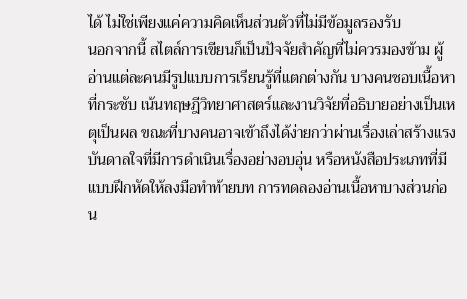ได้ ไม่ใช่เพียงแค่ความคิดเห็นส่วนตัวที่ไม่มีข้อมูลรองรับ
นอกจากนี้ สไตล์การเขียนก็เป็นปัจจัยสำคัญที่ไม่ควรมองข้าม ผู้อ่านแต่ละคนมีรูปแบบการเรียนรู้ที่แตกต่างกัน บางคนชอบเนื้อหาที่กระชับ เน้นทฤษฎีวิทยาศาสตร์และงานวิจัยที่อธิบายอย่างเป็นเหตุเป็นผล ขณะที่บางคนอาจเข้าถึงได้ง่ายกว่าผ่านเรื่องเล่าสร้างแรงบันดาลใจที่มีการดำเนินเรื่องอย่างอบอุ่น หรือหนังสือประเภทที่มีแบบฝึกหัดให้ลงมือทำท้ายบท การทดลองอ่านเนื้อหาบางส่วนก่อน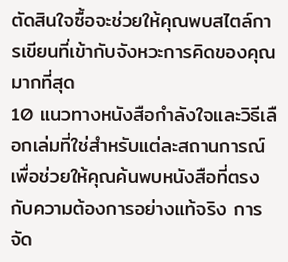ตัดสินใจซื้อจะช่วยให้คุณพบสไตล์การเขียนที่เข้ากับจังหวะการคิดของคุณมากที่สุด
10 แนวทางหนังสือกำลังใจและวิธีเลือกเล่มที่ใช่สำหรับแต่ละสถานการณ์
เพื่อช่วยให้คุณค้นพบหนังสือที่ตรงกับความต้องการอย่างแท้จริง การจัด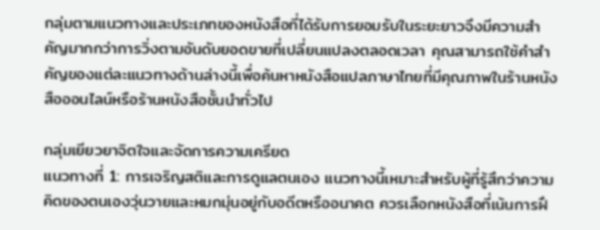กลุ่มตามแนวทางและประเภทของหนังสือที่ได้รับการยอมรับในระยะยาวจึงมีความสำคัญมากกว่าการวิ่งตามอันดับยอดขายที่เปลี่ยนแปลงตลอดเวลา คุณสามารถใช้คำสำคัญของแต่ละแนวทางด้านล่างนี้เพื่อค้นหาหนังสือแปลภาษาไทยที่มีคุณภาพในร้านหนังสือออนไลน์หรือร้านหนังสือชั้นนำทั่วไป

กลุ่มเยียวยาจิตใจและจัดการความเครียด
แนวทางที่ 1: การเจริญสติและการดูแลตนเอง แนวทางนี้เหมาะสำหรับผู้ที่รู้สึกว่าความคิดของตนเองวุ่นวายและหมกมุ่นอยู่กับอดีตหรืออนาคต ควรเลือกหนังสือที่เน้นการฝึ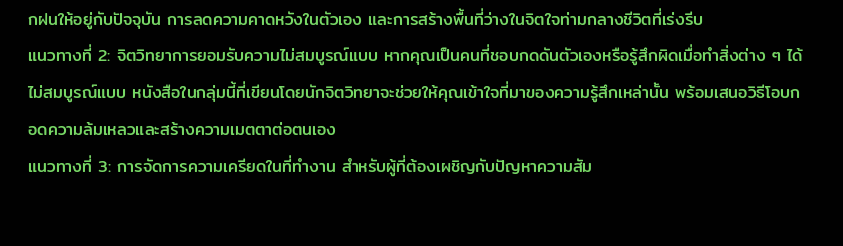กฝนให้อยู่กับปัจจุบัน การลดความคาดหวังในตัวเอง และการสร้างพื้นที่ว่างในจิตใจท่ามกลางชีวิตที่เร่งรีบ
แนวทางที่ 2: จิตวิทยาการยอมรับความไม่สมบูรณ์แบบ หากคุณเป็นคนที่ชอบกดดันตัวเองหรือรู้สึกผิดเมื่อทำสิ่งต่าง ๆ ได้ไม่สมบูรณ์แบบ หนังสือในกลุ่มนี้ที่เขียนโดยนักจิตวิทยาจะช่วยให้คุณเข้าใจที่มาของความรู้สึกเหล่านั้น พร้อมเสนอวิธีโอบกอดความล้มเหลวและสร้างความเมตตาต่อตนเอง
แนวทางที่ 3: การจัดการความเครียดในที่ทำงาน สำหรับผู้ที่ต้องเผชิญกับปัญหาความสัม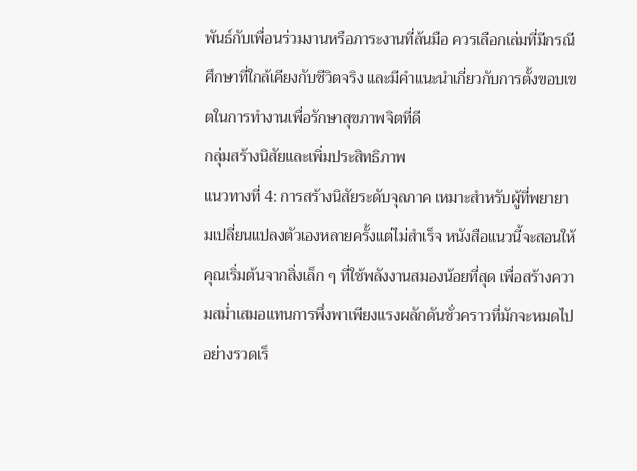พันธ์กับเพื่อนร่วมงานหรือภาระงานที่ล้นมือ ควรเลือกเล่มที่มีกรณีศึกษาที่ใกล้เคียงกับชีวิตจริง และมีคำแนะนำเกี่ยวกับการตั้งขอบเขตในการทำงานเพื่อรักษาสุขภาพจิตที่ดี
กลุ่มสร้างนิสัยและเพิ่มประสิทธิภาพ
แนวทางที่ 4: การสร้างนิสัยระดับจุลภาค เหมาะสำหรับผู้ที่พยายามเปลี่ยนแปลงตัวเองหลายครั้งแต่ไม่สำเร็จ หนังสือแนวนี้จะสอนให้คุณเริ่มต้นจากสิ่งเล็ก ๆ ที่ใช้พลังงานสมองน้อยที่สุด เพื่อสร้างความสม่ำเสมอแทนการพึ่งพาเพียงแรงผลักดันชั่วคราวที่มักจะหมดไปอย่างรวดเร็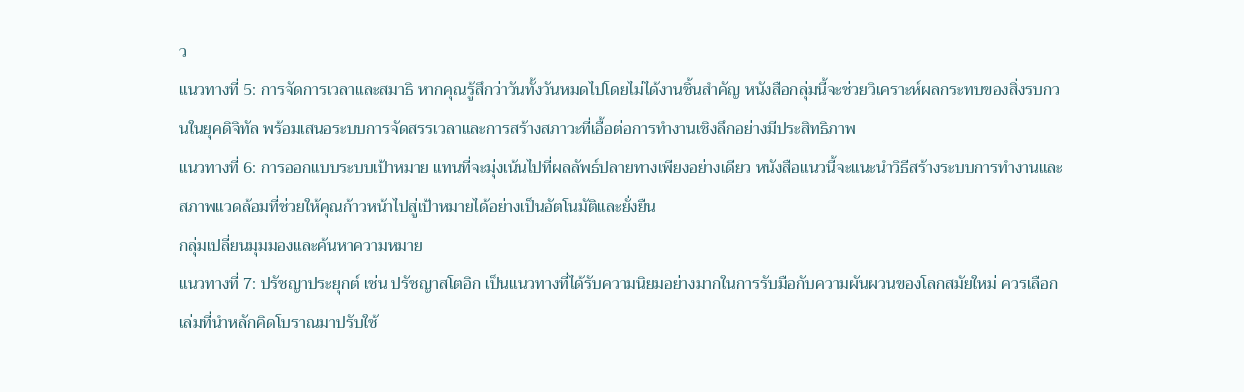ว
แนวทางที่ 5: การจัดการเวลาและสมาธิ หากคุณรู้สึกว่าวันทั้งวันหมดไปโดยไม่ได้งานชิ้นสำคัญ หนังสือกลุ่มนี้จะช่วยวิเคราะห์ผลกระทบของสิ่งรบกวนในยุคดิจิทัล พร้อมเสนอระบบการจัดสรรเวลาและการสร้างสภาวะที่เอื้อต่อการทำงานเชิงลึกอย่างมีประสิทธิภาพ
แนวทางที่ 6: การออกแบบระบบเป้าหมาย แทนที่จะมุ่งเน้นไปที่ผลลัพธ์ปลายทางเพียงอย่างเดียว หนังสือแนวนี้จะแนะนำวิธีสร้างระบบการทำงานและสภาพแวดล้อมที่ช่วยให้คุณก้าวหน้าไปสู่เป้าหมายได้อย่างเป็นอัตโนมัติและยั่งยืน
กลุ่มเปลี่ยนมุมมองและค้นหาความหมาย
แนวทางที่ 7: ปรัชญาประยุกต์ เช่น ปรัชญาสโตอิก เป็นแนวทางที่ได้รับความนิยมอย่างมากในการรับมือกับความผันผวนของโลกสมัยใหม่ ควรเลือกเล่มที่นำหลักคิดโบราณมาปรับใช้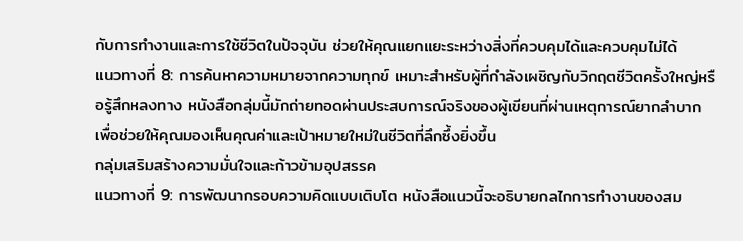กับการทำงานและการใช้ชีวิตในปัจจุบัน ช่วยให้คุณแยกแยะระหว่างสิ่งที่ควบคุมได้และควบคุมไม่ได้
แนวทางที่ 8: การค้นหาความหมายจากความทุกข์ เหมาะสำหรับผู้ที่กำลังเผชิญกับวิกฤตชีวิตครั้งใหญ่หรือรู้สึกหลงทาง หนังสือกลุ่มนี้มักถ่ายทอดผ่านประสบการณ์จริงของผู้เขียนที่ผ่านเหตุการณ์ยากลำบาก เพื่อช่วยให้คุณมองเห็นคุณค่าและเป้าหมายใหม่ในชีวิตที่ลึกซึ้งยิ่งขึ้น
กลุ่มเสริมสร้างความมั่นใจและก้าวข้ามอุปสรรค
แนวทางที่ 9: การพัฒนากรอบความคิดแบบเติบโต หนังสือแนวนี้จะอธิบายกลไกการทำงานของสม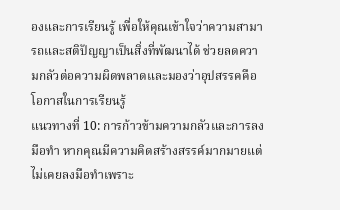องและการเรียนรู้ เพื่อให้คุณเข้าใจว่าความสามารถและสติปัญญาเป็นสิ่งที่พัฒนาได้ ช่วยลดความกลัวต่อความผิดพลาดและมองว่าอุปสรรคคือโอกาสในการเรียนรู้
แนวทางที่ 10: การก้าวข้ามความกลัวและการลงมือทำ หากคุณมีความคิดสร้างสรรค์มากมายแต่ไม่เคยลงมือทำเพราะ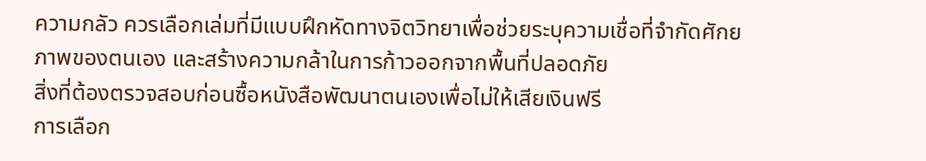ความกลัว ควรเลือกเล่มที่มีแบบฝึกหัดทางจิตวิทยาเพื่อช่วยระบุความเชื่อที่จำกัดศักยภาพของตนเอง และสร้างความกล้าในการก้าวออกจากพื้นที่ปลอดภัย
สิ่งที่ต้องตรวจสอบก่อนซื้อหนังสือพัฒนาตนเองเพื่อไม่ให้เสียเงินฟรี
การเลือก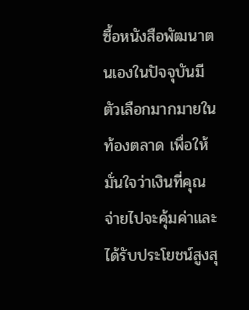ซื้อหนังสือพัฒนาตนเองในปัจจุบันมีตัวเลือกมากมายในท้องตลาด เพื่อให้มั่นใจว่าเงินที่คุณจ่ายไปจะคุ้มค่าและได้รับประโยชน์สูงสุ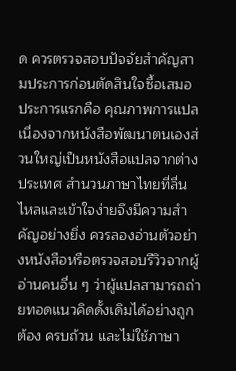ด ควรตรวจสอบปัจจัยสำคัญสามประการก่อนตัดสินใจซื้อเสมอ
ประการแรกคือ คุณภาพการแปล เนื่องจากหนังสือพัฒนาตนเองส่วนใหญ่เป็นหนังสือแปลจากต่างประเทศ สำนวนภาษาไทยที่ลื่นไหลและเข้าใจง่ายจึงมีความสำคัญอย่างยิ่ง ควรลองอ่านตัวอย่างหนังสือหรือตรวจสอบรีวิวจากผู้อ่านคนอื่น ๆ ว่าผู้แปลสามารถถ่ายทอดแนวคิดดั้งเดิมได้อย่างถูกต้อง ครบถ้วน และไม่ใช้ภาษา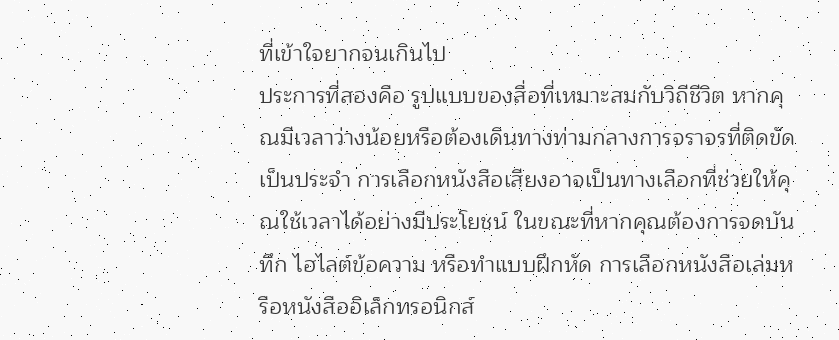ที่เข้าใจยากจนเกินไป
ประการที่สองคือ รูปแบบของสื่อที่เหมาะสมกับวิถีชีวิต หากคุณมีเวลาว่างน้อยหรือต้องเดินทางท่ามกลางการจราจรที่ติดขัดเป็นประจำ การเลือกหนังสือเสียงอาจเป็นทางเลือกที่ช่วยให้คุณใช้เวลาได้อย่างมีประโยชน์ ในขณะที่หากคุณต้องการจดบันทึก ไฮไลต์ข้อความ หรือทำแบบฝึกหัด การเลือกหนังสือเล่มหรือหนังสืออิเล็กทรอนิกส์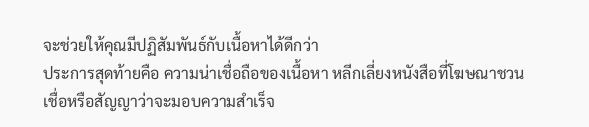จะช่วยให้คุณมีปฏิสัมพันธ์กับเนื้อหาได้ดีกว่า
ประการสุดท้ายคือ ความน่าเชื่อถือของเนื้อหา หลีกเลี่ยงหนังสือที่โฆษณาชวนเชื่อหรือสัญญาว่าจะมอบความสำเร็จ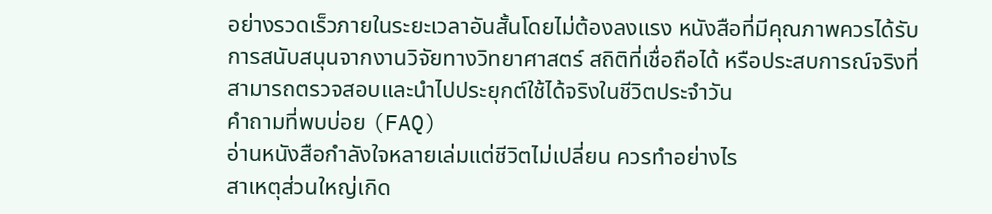อย่างรวดเร็วภายในระยะเวลาอันสั้นโดยไม่ต้องลงแรง หนังสือที่มีคุณภาพควรได้รับการสนับสนุนจากงานวิจัยทางวิทยาศาสตร์ สถิติที่เชื่อถือได้ หรือประสบการณ์จริงที่สามารถตรวจสอบและนำไปประยุกต์ใช้ได้จริงในชีวิตประจำวัน
คำถามที่พบบ่อย (FAQ)
อ่านหนังสือกำลังใจหลายเล่มแต่ชีวิตไม่เปลี่ยน ควรทำอย่างไร
สาเหตุส่วนใหญ่เกิด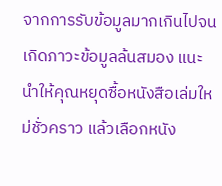จากการรับข้อมูลมากเกินไปจนเกิดภาวะข้อมูลล้นสมอง แนะนำให้คุณหยุดซื้อหนังสือเล่มใหม่ชั่วคราว แล้วเลือกหนัง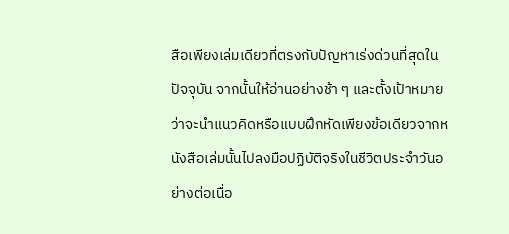สือเพียงเล่มเดียวที่ตรงกับปัญหาเร่งด่วนที่สุดในปัจจุบัน จากนั้นให้อ่านอย่างช้า ๆ และตั้งเป้าหมายว่าจะนำแนวคิดหรือแบบฝึกหัดเพียงข้อเดียวจากหนังสือเล่มนั้นไปลงมือปฏิบัติจริงในชีวิตประจำวันอย่างต่อเนื่อ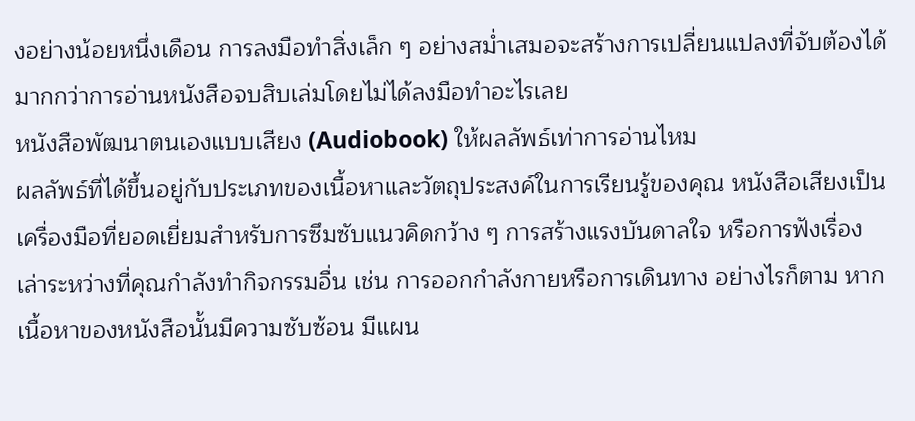งอย่างน้อยหนึ่งเดือน การลงมือทำสิ่งเล็ก ๆ อย่างสม่ำเสมอจะสร้างการเปลี่ยนแปลงที่จับต้องได้มากกว่าการอ่านหนังสือจบสิบเล่มโดยไม่ได้ลงมือทำอะไรเลย
หนังสือพัฒนาตนเองแบบเสียง (Audiobook) ให้ผลลัพธ์เท่าการอ่านไหม
ผลลัพธ์ที่ได้ขึ้นอยู่กับประเภทของเนื้อหาและวัตถุประสงค์ในการเรียนรู้ของคุณ หนังสือเสียงเป็นเครื่องมือที่ยอดเยี่ยมสำหรับการซึมซับแนวคิดกว้าง ๆ การสร้างแรงบันดาลใจ หรือการฟังเรื่องเล่าระหว่างที่คุณกำลังทำกิจกรรมอื่น เช่น การออกกำลังกายหรือการเดินทาง อย่างไรก็ตาม หากเนื้อหาของหนังสือนั้นมีความซับซ้อน มีแผน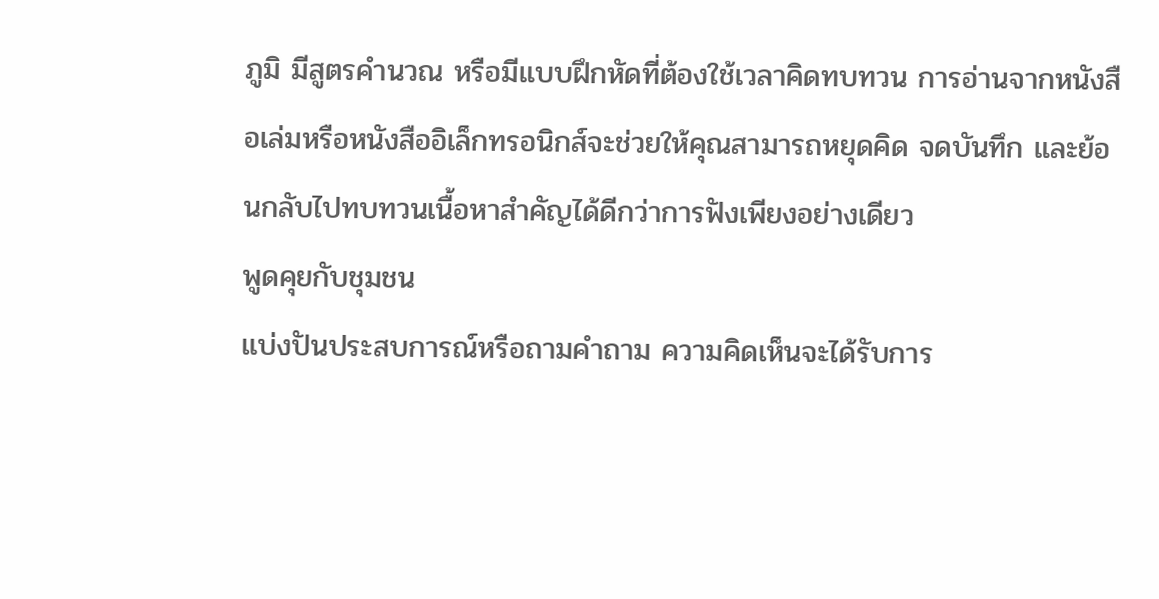ภูมิ มีสูตรคำนวณ หรือมีแบบฝึกหัดที่ต้องใช้เวลาคิดทบทวน การอ่านจากหนังสือเล่มหรือหนังสืออิเล็กทรอนิกส์จะช่วยให้คุณสามารถหยุดคิด จดบันทึก และย้อนกลับไปทบทวนเนื้อหาสำคัญได้ดีกว่าการฟังเพียงอย่างเดียว
พูดคุยกับชุมชน
แบ่งปันประสบการณ์หรือถามคำถาม ความคิดเห็นจะได้รับการ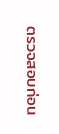ตรวจสอบก่อน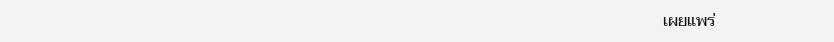เผยแพร่